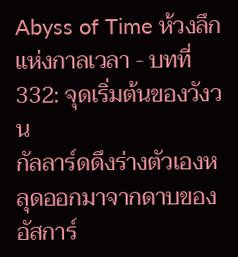Abyss of Time ห้วงลึกแห่งกาลเวลา - บทที่ 332: จุดเริ่มต้นของวังวน
กัลลาร์ดดึงร่างตัวเองหลุดออกมาจากดาบของอัสการ์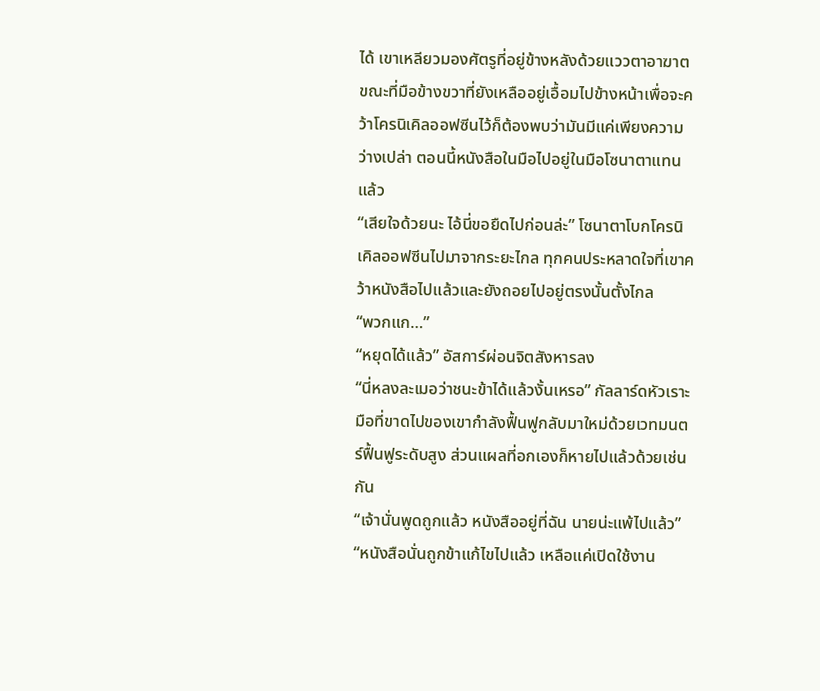ได้ เขาเหลียวมองศัตรูที่อยู่ข้างหลังด้วยแววตาอาฆาต ขณะที่มือข้างขวาที่ยังเหลืออยู่เอื้อมไปข้างหน้าเพื่อจะคว้าโครนิเคิลออฟซีนไว้ก็ต้องพบว่ามันมีแค่เพียงความว่างเปล่า ตอนนี้หนังสือในมือไปอยู่ในมือโซนาตาแทนแล้ว
“เสียใจด้วยนะ ไอ้นี่ขอยืดไปก่อนล่ะ” โซนาตาโบกโครนิเคิลออฟซีนไปมาจากระยะไกล ทุกคนประหลาดใจที่เขาคว้าหนังสือไปแล้วและยังถอยไปอยู่ตรงนั้นตั้งไกล
“พวกแก…”
“หยุดได้แล้ว” อัสการ์ผ่อนจิตสังหารลง
“นี่หลงละเมอว่าชนะข้าได้แล้วงั้นเหรอ” กัลลาร์ดหัวเราะ มือที่ขาดไปของเขากำลังฟื้นฟูกลับมาใหม่ด้วยเวทมนตร์ฟื้นฟูระดับสูง ส่วนแผลที่อกเองก็หายไปแล้วด้วยเช่นกัน
“เจ้านั่นพูดถูกแล้ว หนังสืออยู่ที่ฉัน นายน่ะแพ้ไปแล้ว”
“หนังสือนั่นถูกข้าแก้ไขไปแล้ว เหลือแค่เปิดใช้งาน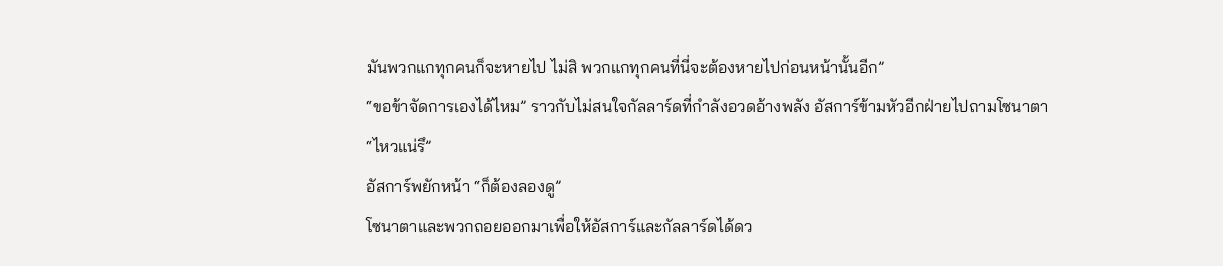มันพวกแกทุกคนก็จะหายไป ไม่สิ พวกแกทุกคนที่นี่จะต้องหายไปก่อนหน้านั้นอีก”
“ขอข้าจัดการเองได้ไหม” ราวกับไม่สนใจกัลลาร์ดที่กำลังอวดอ้างพลัง อัสการ์ข้ามหัวอีกฝ่ายไปถามโซนาตา
“ไหวแน่รึ”
อัสการ์พยักหน้า “ก็ต้องลองดู”
โซนาตาและพวกถอยออกมาเพื่อให้อัสการ์และกัลลาร์ดได้ดว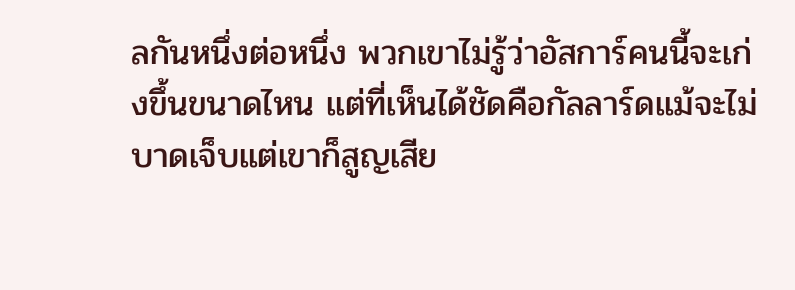ลกันหนึ่งต่อหนึ่ง พวกเขาไม่รู้ว่าอัสการ์คนนี้จะเก่งขึ้นขนาดไหน แต่ที่เห็นได้ชัดคือกัลลาร์ดแม้จะไม่บาดเจ็บแต่เขาก็สูญเสีย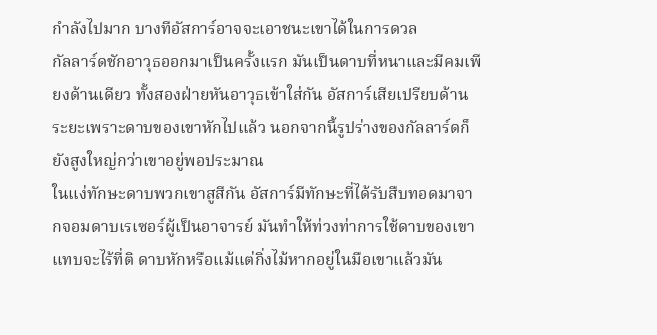กำลังไปมาก บางทีอัสการ์อาจจะเอาชนะเขาได้ในการดวล
กัลลาร์ดชักอาวุธออกมาเป็นครั้งแรก มันเป็นดาบที่หนาและมีคมเพียงด้านเดียว ทั้งสองฝ่ายหันอาวุธเข้าใส่กัน อัสการ์เสียเปรียบด้านระยะเพราะดาบของเขาหักไปแล้ว นอกจากนี้รูปร่างของกัลลาร์ดก็ยังสูงใหญ่กว่าเขาอยู่พอประมาณ
ในแง่ทักษะดาบพวกเขาสูสีกัน อัสการ์มีทักษะที่ได้รับสืบทอดมาจากจอมดาบเรเซอร์ผู้เป็นอาจารย์ มันทำให้ท่วงท่าการใช้ดาบของเขาแทบจะไร้ที่ติ ดาบหักหรือแม้แต่กิ่งไม้หากอยู่ในมือเขาแล้วมัน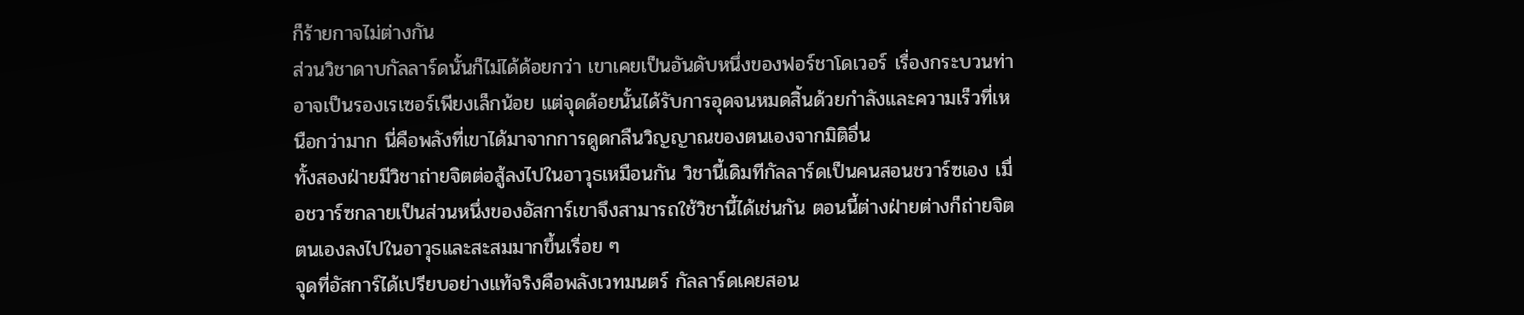ก็ร้ายกาจไม่ต่างกัน
ส่วนวิชาดาบกัลลาร์ดนั้นก็ไม่ได้ด้อยกว่า เขาเคยเป็นอันดับหนึ่งของฟอร์ชาโดเวอร์ เรื่องกระบวนท่าอาจเป็นรองเรเซอร์เพียงเล็กน้อย แต่จุดด้อยนั้นได้รับการอุดจนหมดสิ้นด้วยกำลังและความเร็วที่เหนือกว่ามาก นี่คือพลังที่เขาได้มาจากการดูดกลืนวิญญาณของตนเองจากมิติอื่น
ทั้งสองฝ่ายมีวิชาถ่ายจิตต่อสู้ลงไปในอาวุธเหมือนกัน วิชานี้เดิมทีกัลลาร์ดเป็นคนสอนชวาร์ซเอง เมื่อชวาร์ซกลายเป็นส่วนหนึ่งของอัสการ์เขาจึงสามารถใช้วิชานี้ได้เช่นกัน ตอนนี้ต่างฝ่ายต่างก็ถ่ายจิตตนเองลงไปในอาวุธและสะสมมากขึ้นเรื่อย ๆ
จุดที่อัสการ์ได้เปรียบอย่างแท้จริงคือพลังเวทมนตร์ กัลลาร์ดเคยสอน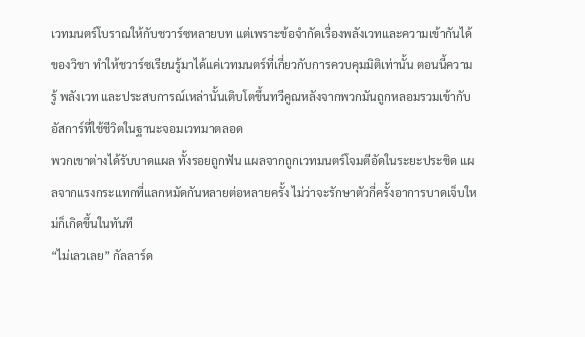เวทมนตร์โบราณให้กับชวาร์ซหลายบท แต่เพราะข้อจำกัดเรื่องพลังเวทและความเข้ากันได้ของวิชา ทำให้ชวาร์ซเรียนรู้มาได้แค่เวทมนตร์ที่เกี่ยวกับการควบคุมมิติเท่านั้น ตอนนี้ความรู้ พลังเวท และประสบการณ์เหล่านั้นเติบโตขึ้นทวีคูณหลังจากพวกมันถูกหลอมรวมเข้ากับอัสการ์ที่ใช้ชีวิตในฐานะจอมเวทมาตลอด
พวกเขาต่างได้รับบาดแผล ทั้งรอยถูกฟัน แผลจากถูกเวทมนตร์โจมตีอัดในระยะประชิด แผลจากแรงกระแทกที่แลกหมัดกันหลายต่อหลายครั้ง ไม่ว่าจะรักษาตัวกี่ครั้งอาการบาดเจ็บใหม่ก็เกิดขึ้นในทันที
“ไม่เลวเลย” กัลลาร์ด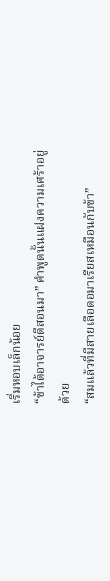เริ่มหอบเล็กน้อย
“ข้าได้อาจารย์ดีสอนมา” คำพูดนั้นแฝงความเศร้าอยู่ด้วย
“สมแล้วที่มีสายเลือดอมาเรียสเหมือนกับข้า”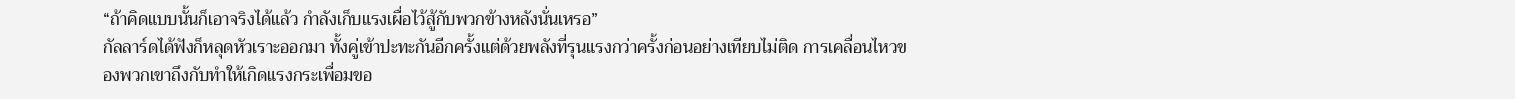“ถ้าคิดแบบนั้นก็เอาจริงได้แล้ว กำลังเก็บแรงเผื่อไว้สู้กับพวกข้างหลังนั่นเหรอ”
กัลลาร์ดได้ฟังก็หลุดหัวเราะออกมา ทั้งคู่เข้าปะทะกันอีกครั้งแต่ด้วยพลังที่รุนแรงกว่าครั้งก่อนอย่างเทียบไม่ติด การเคลื่อนไหวของพวกเขาถึงกับทำให้เกิดแรงกระเพื่อมขอ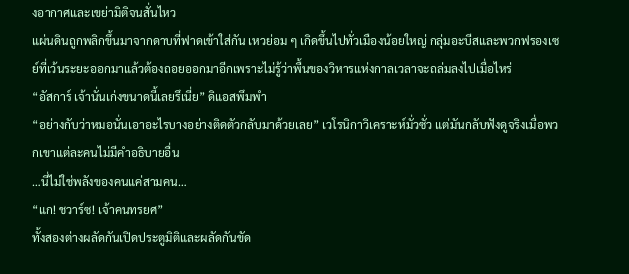งอากาศและเขย่ามิติจนสั่นไหว
แผ่นดินถูกพลิกขึ้นมาจากดาบที่ฟาดเข้าใส่กัน เหวย่อม ๆ เกิดขึ้นไปทั่วเมืองน้อยใหญ่ กลุ่มอะบีสและพวกฟรองเซย์ที่เว้นระยะออกมาแล้วต้องถอยออกมาอีกเพราะไม่รู้ว่าพื้นของวิหารแห่งกาลเวลาจะถล่มลงไปเมื่อไหร่
“อัสการ์ เจ้านั่นเก่งขนาดนี้เลยรึเนี่ย” ดิแอสพึมพำ
“อย่างกับว่าหมอนั่นเอาอะไรบางอย่างติดตัวกลับมาด้วยเลย” เวโรนิกาวิเคราะห์มั่วซั่ว แต่มันกลับฟังดูจริงเมื่อพวกเขาแต่ละคนไม่มีคำอธิบายอื่น
…นี่ไม่ใช่พลังของคนแค่สามคน…
“แก! ชวาร์ซ! เจ้าคนทรยศ”
ทั้งสองต่างผลัดกันเปิดประตูมิติและผลัดกันขัด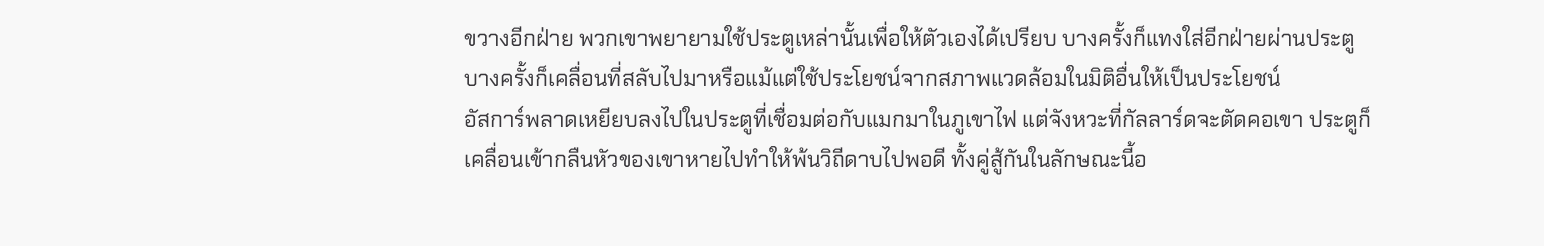ขวางอีกฝ่าย พวกเขาพยายามใช้ประตูเหล่านั้นเพื่อให้ตัวเองได้เปรียบ บางครั้งก็แทงใส่อีกฝ่ายผ่านประตู บางครั้งก็เคลื่อนที่สลับไปมาหรือแม้แต่ใช้ประโยชน์จากสภาพแวดล้อมในมิติอื่นให้เป็นประโยชน์
อัสการ์พลาดเหยียบลงไปในประตูที่เชื่อมต่อกับแมกมาในภูเขาไฟ แต่จังหวะที่กัลลาร์ดจะตัดคอเขา ประตูก็เคลื่อนเข้ากลืนหัวของเขาหายไปทำให้พ้นวิถีดาบไปพอดี ทั้งคู่สู้กันในลักษณะนี้อ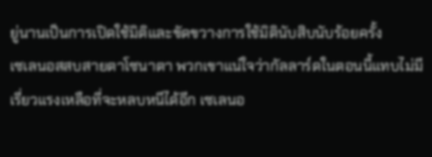ยู่นานเป็นการเปิดใช้มิติและขัดขวางการใช้มิตินับสิบนับร้อยครั้ง
เซเลนอสสบสายตาโซนาตา พวกเขาแน่ใจว่ากัลลาร์ดในตอนนี้แทบไม่มีเรี่ยวแรงเหลือที่จะหลบหนีได้อีก เซเลนอ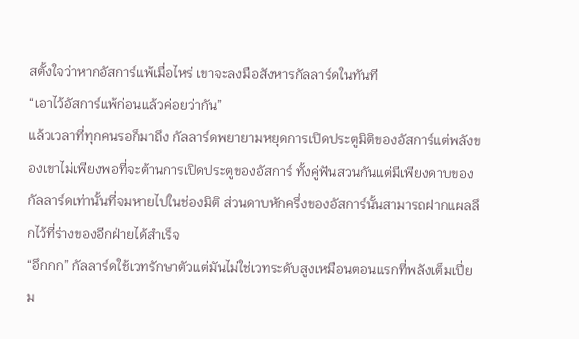สตั้งใจว่าหากอัสการ์แพ้เมื่อไหร่ เขาจะลงมือสังหารกัลลาร์ดในทันที
“เอาไว้อัสการ์แพ้ก่อนแล้วค่อยว่ากัน”
แล้วเวลาที่ทุกคนรอก็มาถึง กัลลาร์ดพยายามหยุดการเปิดประตูมิติของอัสการ์แต่พลังของเขาไม่เพียงพอที่จะต้านการเปิดประตูของอัสการ์ ทั้งคู่ฟันสวนกันแต่มีเพียงดาบของกัลลาร์ดเท่านั้นที่จมหายไปในช่องมิติ ส่วนดาบหักครึ่งของอัสการ์นั้นสามารถฝากแผลลึกไว้ที่ร่างของอีกฝ่ายได้สำเร็จ
“อึกกก” กัลลาร์ดใช้เวทรักษาตัวแต่มันไม่ใช่เวทระดับสูงเหมือนตอนแรกที่พลังเต็มเปี่ยม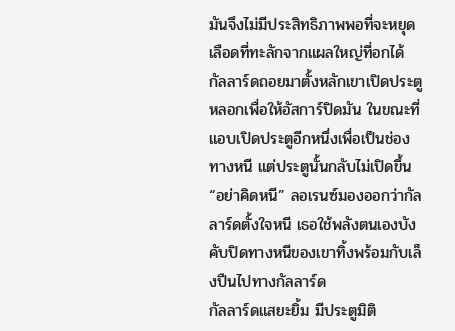มันจึงไม่มีประสิทธิภาพพอที่จะหยุดเลือดที่ทะลักจากแผลใหญ่ที่อกได้
กัลลาร์ดถอยมาตั้งหลักเขาเปิดประตูหลอกเพื่อให้อัสการ์ปิดมัน ในขณะที่แอบเปิดประตูอีกหนึ่งเพื่อเป็นช่องทางหนี แต่ประตูนั้นกลับไม่เปิดขึ้น
“อย่าคิดหนี” ลอเรนซ์มองออกว่ากัลลาร์ดตั้งใจหนี เธอใช้พลังตนเองบังคับปิดทางหนีของเขาทิ้งพร้อมกับเล็งปืนไปทางกัลลาร์ด
กัลลาร์ดแสยะยิ้ม มีประตูมิติ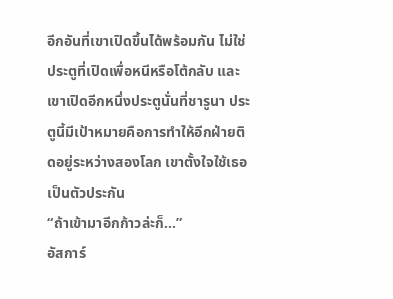อีกอันที่เขาเปิดขึ้นได้พร้อมกัน ไม่ใช่ประตูที่เปิดเพื่อหนีหรือโต้กลับ และเขาเปิดอีกหนึ่งประตูนั่นที่ชารูนา ประตูนี้มีเป้าหมายคือการทำให้อีกฝ่ายติดอยู่ระหว่างสองโลก เขาตั้งใจใช้เธอเป็นตัวประกัน
“ถ้าเข้ามาอีกก้าวล่ะก็…”
อัสการ์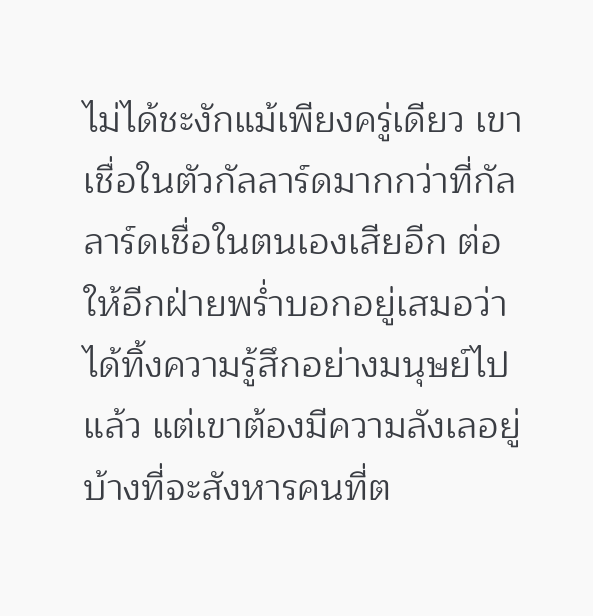ไม่ได้ชะงักแม้เพียงครู่เดียว เขาเชื่อในตัวกัลลาร์ดมากกว่าที่กัลลาร์ดเชื่อในตนเองเสียอีก ต่อให้อีกฝ่ายพร่ำบอกอยู่เสมอว่าได้ทิ้งความรู้สึกอย่างมนุษย์ไปแล้ว แต่เขาต้องมีความลังเลอยู่บ้างที่จะสังหารคนที่ต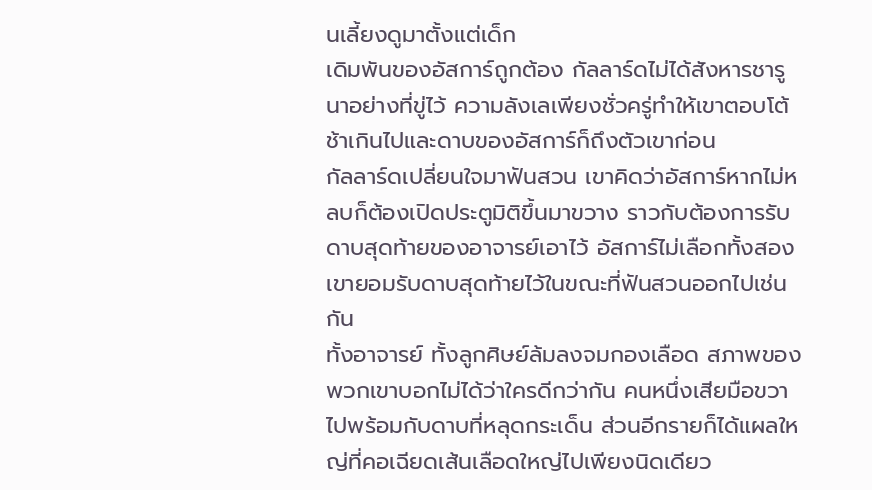นเลี้ยงดูมาตั้งแต่เด็ก
เดิมพันของอัสการ์ถูกต้อง กัลลาร์ดไม่ได้สังหารชารูนาอย่างที่ขู่ไว้ ความลังเลเพียงชั่วครู่ทำให้เขาตอบโต้ช้าเกินไปและดาบของอัสการ์ก็ถึงตัวเขาก่อน
กัลลาร์ดเปลี่ยนใจมาฟันสวน เขาคิดว่าอัสการ์หากไม่หลบก็ต้องเปิดประตูมิติขึ้นมาขวาง ราวกับต้องการรับดาบสุดท้ายของอาจารย์เอาไว้ อัสการ์ไม่เลือกทั้งสอง เขายอมรับดาบสุดท้ายไว้ในขณะที่ฟันสวนออกไปเช่นกัน
ทั้งอาจารย์ ทั้งลูกศิษย์ล้มลงจมกองเลือด สภาพของพวกเขาบอกไม่ได้ว่าใครดีกว่ากัน คนหนึ่งเสียมือขวาไปพร้อมกับดาบที่หลุดกระเด็น ส่วนอีกรายก็ได้แผลใหญ่ที่คอเฉียดเส้นเลือดใหญ่ไปเพียงนิดเดียว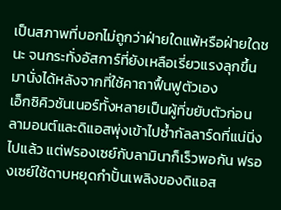เป็นสภาพที่บอกไม่ถูกว่าฝ่ายใดแพ้หรือฝ่ายใดชนะ จนกระทั่งอัสการ์ที่ยังเหลือเรี่ยวแรงลุกขึ้นมานั่งได้หลังจากที่ใช้คาถาฟื้นฟูตัวเอง
เอ็กซิคิวชันเนอร์ทั้งหลายเป็นผู้ที่ขยับตัวก่อน ลามอนต์และดิแอสพุ่งเข้าไปซ้ำกัลลาร์ดที่แน่นิ่งไปแล้ว แต่ฟรองเซย์กับลามินาก็เร็วพอกัน ฟรองเซย์ใช้ดาบหยุดกำปั้นเพลิงของดิแอส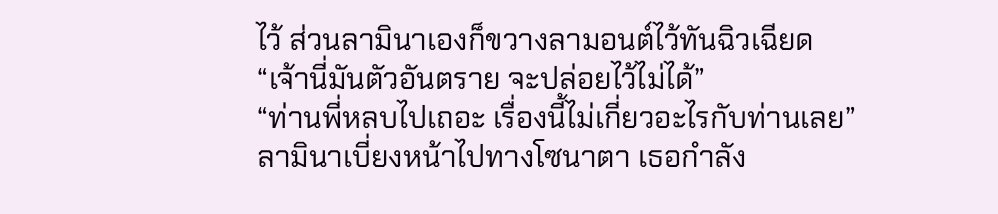ไว้ ส่วนลามินาเองก็ขวางลามอนต์ไว้ทันฉิวเฉียด
“เจ้านี่มันตัวอันตราย จะปล่อยไว้ไม่ได้”
“ท่านพี่หลบไปเถอะ เรื่องนี้ไม่เกี่ยวอะไรกับท่านเลย”
ลามินาเบี่ยงหน้าไปทางโซนาตา เธอกำลัง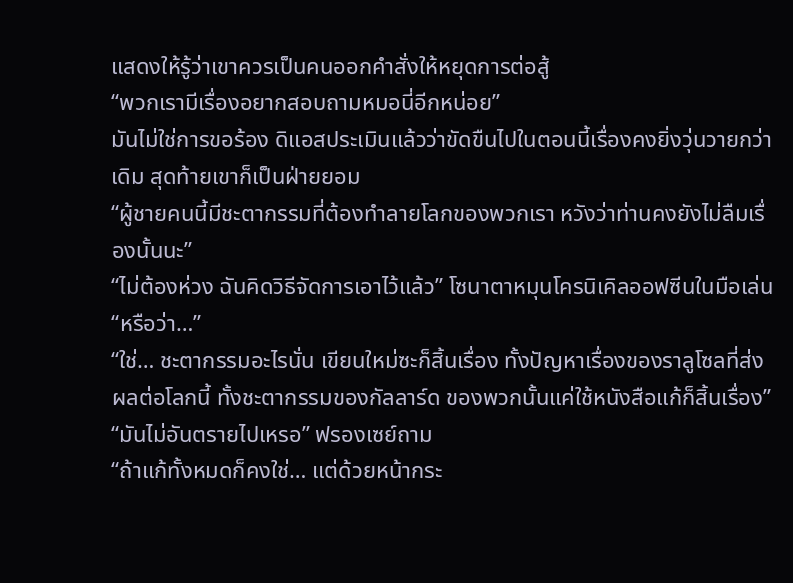แสดงให้รู้ว่าเขาควรเป็นคนออกคำสั่งให้หยุดการต่อสู้
“พวกเรามีเรื่องอยากสอบถามหมอนี่อีกหน่อย”
มันไม่ใช่การขอร้อง ดิแอสประเมินแล้วว่าขัดขืนไปในตอนนี้เรื่องคงยิ่งวุ่นวายกว่าเดิม สุดท้ายเขาก็เป็นฝ่ายยอม
“ผู้ชายคนนี้มีชะตากรรมที่ต้องทำลายโลกของพวกเรา หวังว่าท่านคงยังไม่ลืมเรื่องนั้นนะ”
“ไม่ต้องห่วง ฉันคิดวิธีจัดการเอาไว้แล้ว” โซนาตาหมุนโครนิเคิลออฟซีนในมือเล่น
“หรือว่า…”
“ใช่… ชะตากรรมอะไรนั่น เขียนใหม่ซะก็สิ้นเรื่อง ทั้งปัญหาเรื่องของราลูโซลที่ส่งผลต่อโลกนี้ ทั้งชะตากรรมของกัลลาร์ด ของพวกนั้นแค่ใช้หนังสือแก้ก็สิ้นเรื่อง”
“มันไม่อันตรายไปเหรอ” ฟรองเซย์ถาม
“ถ้าแก้ทั้งหมดก็คงใช่… แต่ด้วยหน้ากระ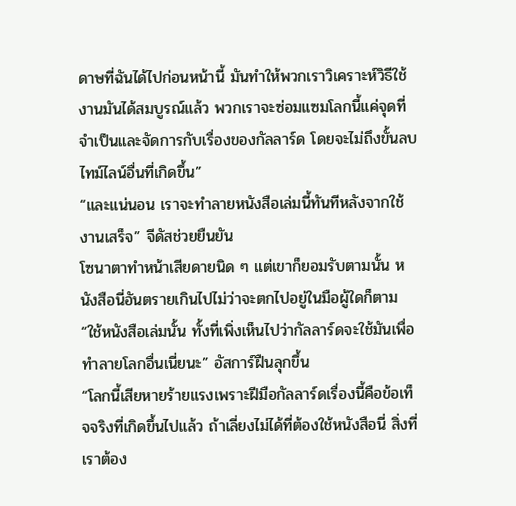ดาษที่ฉันได้ไปก่อนหน้านี้ มันทำให้พวกเราวิเคราะห์วิธีใช้งานมันได้สมบูรณ์แล้ว พวกเราจะซ่อมแซมโลกนี้แค่จุดที่จำเป็นและจัดการกับเรื่องของกัลลาร์ด โดยจะไม่ถึงขั้นลบไทม์ไลน์อื่นที่เกิดขึ้น”
“และแน่นอน เราจะทำลายหนังสือเล่มนี้ทันทีหลังจากใช้งานเสร็จ” จีดัสช่วยยืนยัน
โซนาตาทำหน้าเสียดายนิด ๆ แต่เขาก็ยอมรับตามนั้น หนังสือนี่อันตรายเกินไปไม่ว่าจะตกไปอยู่ในมือผู้ใดก็ตาม
“ใช้หนังสือเล่มนั้น ทั้งที่เพิ่งเห็นไปว่ากัลลาร์ดจะใช้มันเพื่อทำลายโลกอื่นเนี่ยนะ” อัสการ์ฝืนลุกขึ้น
“โลกนี้เสียหายร้ายแรงเพราะฝีมือกัลลาร์ดเรื่องนี้คือข้อเท็จจริงที่เกิดขึ้นไปแล้ว ถ้าเลี่ยงไม่ได้ที่ต้องใช้หนังสือนี่ สิ่งที่เราต้อง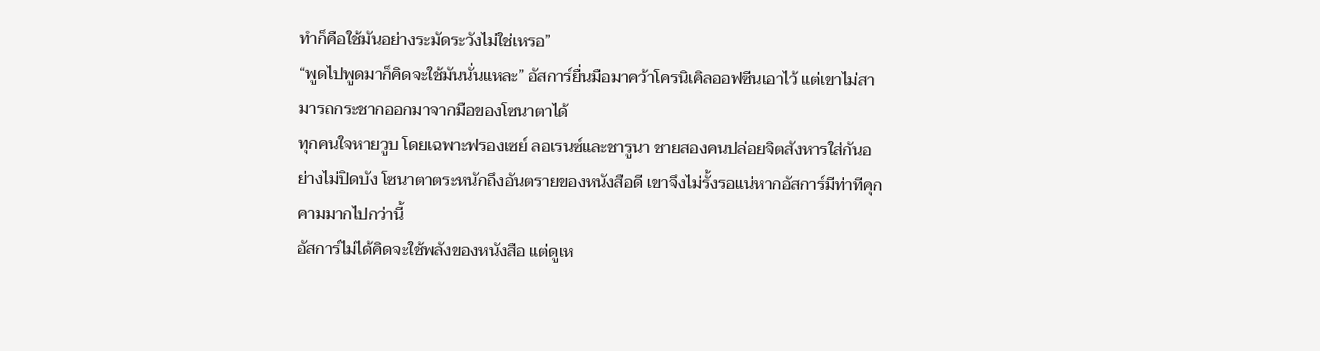ทำก็คือใช้มันอย่างระมัดระวังไม่ใช่เหรอ”
“พูดไปพูดมาก็คิดจะใช้มันนั่นแหละ” อัสการ์ยื่นมือมาคว้าโครนิเคิลออฟซีนเอาไว้ แต่เขาไม่สามารถกระชากออกมาจากมือของโซนาตาได้
ทุกคนใจหายวูบ โดยเฉพาะฟรองเซย์ ลอเรนซ์และชารูนา ชายสองคนปล่อยจิตสังหารใส่กันอย่างไม่ปิดบัง โซนาตาตระหนักถึงอันตรายของหนังสือดี เขาจึงไม่รั้งรอแน่หากอัสการ์มีท่าทีคุกคามมากไปกว่านี้
อัสการ์ไม่ได้คิดจะใช้พลังของหนังสือ แต่ดูเห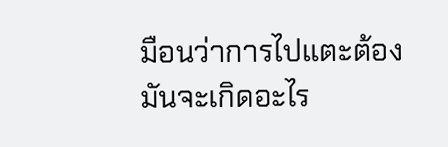มือนว่าการไปแตะต้องมันจะเกิดอะไร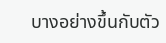บางอย่างขึ้นกับตัว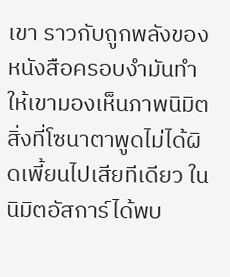เขา ราวกับถูกพลังของหนังสือครอบงำมันทำให้เขามองเห็นภาพนิมิต
สิ่งที่โซนาตาพูดไม่ได้ผิดเพี้ยนไปเสียทีเดียว ในนิมิตอัสการ์ได้พบ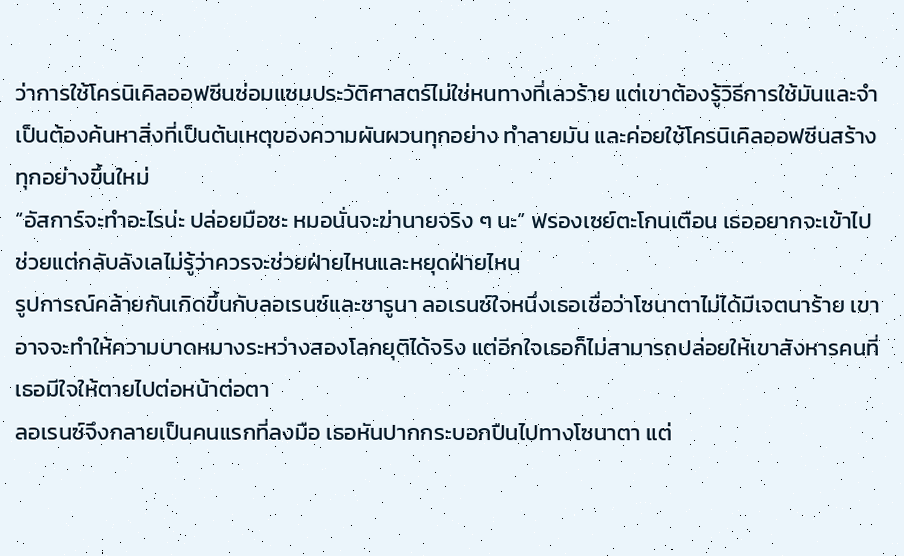ว่าการใช้โครนิเคิลออฟซีนซ่อมแซมประวัติศาสตร์ไม่ใช่หนทางที่เลวร้าย แต่เขาต้องรู้วิธีการใช้มันและจำเป็นต้องค้นหาสิ่งที่เป็นต้นเหตุของความผันผวนทุกอย่าง ทำลายมัน และค่อยใช้โครนิเคิลออฟซีนสร้างทุกอย่างขึ้นใหม่
“อัสการ์จะทำอะไรน่ะ ปล่อยมือซะ หมอนั่นจะฆ่านายจริง ๆ นะ” ฟรองเซย์ตะโกนเตือน เธออยากจะเข้าไปช่วยแต่กลับลังเลไม่รู้ว่าควรจะช่วยฝ่ายไหนและหยุดฝ่ายไหน
รูปการณ์คล้ายกันเกิดขึ้นกับลอเรนซ์และชารูนา ลอเรนซ์ใจหนึ่งเธอเชื่อว่าโซนาตาไม่ได้มีเจตนาร้าย เขาอาจจะทำให้ความบาดหมางระหว่างสองโลกยุติได้จริง แต่อีกใจเธอก็ไม่สามารถปล่อยให้เขาสังหารคนที่เธอมีใจให้ตายไปต่อหน้าต่อตา
ลอเรนซ์จึงกลายเป็นคนแรกที่ลงมือ เธอหันปากกระบอกปืนไปทางโซนาตา แต่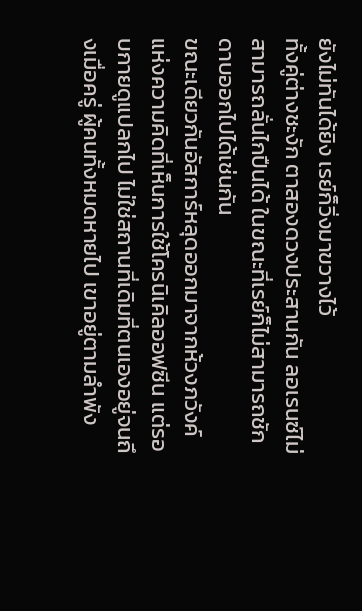ยังไม่ทันได้ยิง เรย์ก็วิ่งมาขวางไว้
ทั้งคู่ต่างชะงัก ตาสองดวงประสานกัน ลอเรนซ์ไม่สามารถลั่นไกปืนได้ ในขณะที่เรย์ก็ไม่สามารถชักดาบออกไปได้เช่นกัน
ขณะเดียวกันอัสการ์หลุดออกมาจากห้วงภวังค์แห่งความคิดที่เห็นการใช้โครนิเคิลออฟซีน แต่รอบกายดูแปลกไป ไม่ใช่สถานที่เดิมที่ตนเองอยู่จนถึงเมื่อครู่ ผู้คนทั้งหมดหายไป เขาอยู่ตามลำพัง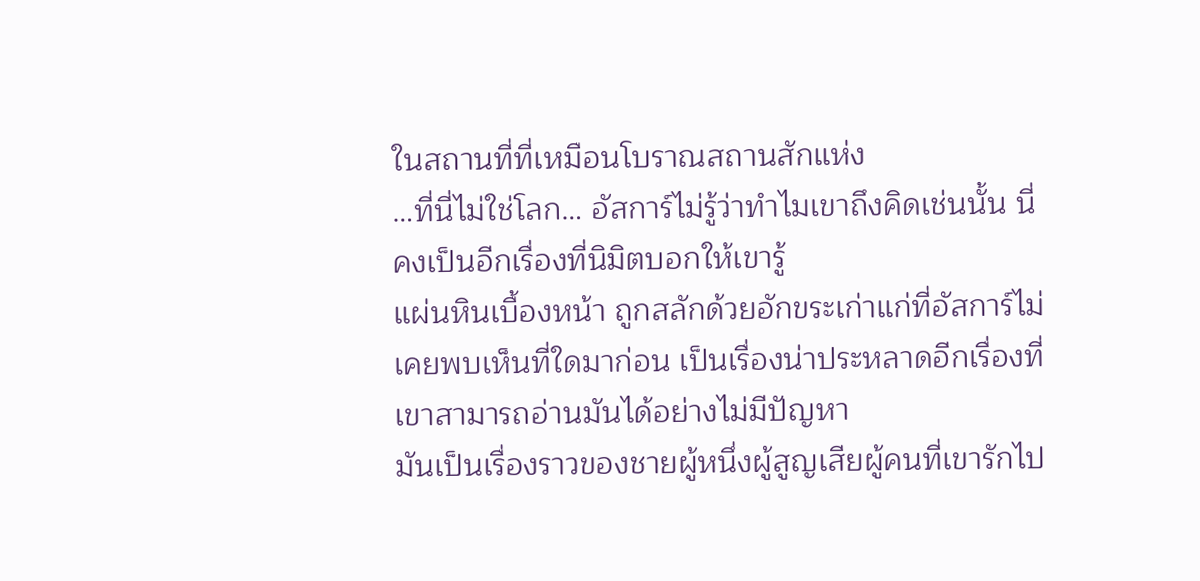ในสถานที่ที่เหมือนโบราณสถานสักแห่ง
…ที่นี่ไม่ใช่โลก… อัสการ์ไม่รู้ว่าทำไมเขาถึงคิดเช่นนั้น นี่คงเป็นอีกเรื่องที่นิมิตบอกให้เขารู้
แผ่นหินเบื้องหน้า ถูกสลักด้วยอักขระเก่าแก่ที่อัสการ์ไม่เคยพบเห็นที่ใดมาก่อน เป็นเรื่องน่าประหลาดอีกเรื่องที่เขาสามารถอ่านมันได้อย่างไม่มีปัญหา
มันเป็นเรื่องราวของชายผู้หนึ่งผู้สูญเสียผู้คนที่เขารักไป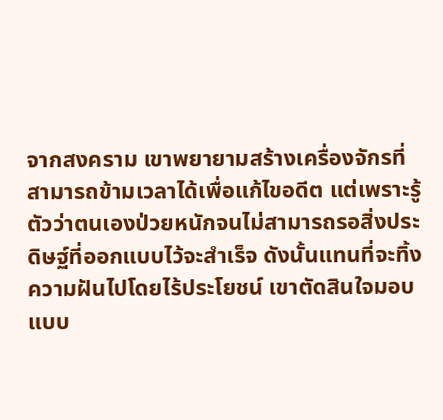จากสงคราม เขาพยายามสร้างเครื่องจักรที่สามารถข้ามเวลาได้เพื่อแก้ไขอดีต แต่เพราะรู้ตัวว่าตนเองป่วยหนักจนไม่สามารถรอสิ่งประดิษฐ์ที่ออกแบบไว้จะสำเร็จ ดังนั้นแทนที่จะทิ้งความฝันไปโดยไร้ประโยชน์ เขาตัดสินใจมอบแบบ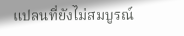แปลนที่ยังไม่สมบูรณ์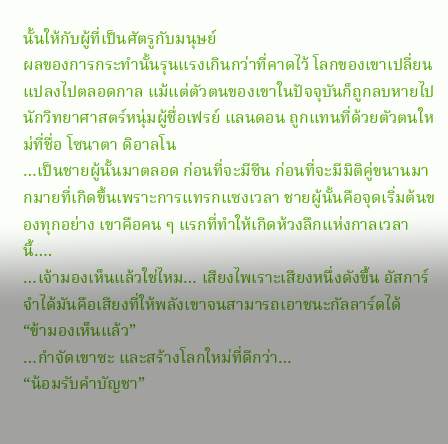นั้นให้กับผู้ที่เป็นศัตรูกับมนุษย์
ผลของการกระทำนั้นรุนแรงเกินกว่าที่คาดไว้ โลกของเขาเปลี่ยนแปลงไปตลอดกาล แม้แต่ตัวตนของเขาในปัจจุบันก็ถูกลบหายไป นักวิทยาศาสตร์หนุ่มผู้ชื่อเฟรย์ แลนดอน ถูกแทนที่ด้วยตัวตนใหม่ที่ชื่อ โซนาตา ดิอาลโน
…เป็นชายผู้นั้นมาตลอด ก่อนที่จะมีซีน ก่อนที่จะมีมิติคู่ขนานมากมายที่เกิดขึ้นเพราะการแทรกแซงเวลา ชายผู้นั้นคือจุดเริ่มต้นของทุกอย่าง เขาคือคน ๆ แรกที่ทำให้เกิดห้วงลึกแห่งกาลเวลานี้….
…เจ้ามองเห็นแล้วใช่ไหม… เสียงไพเราะเสียงหนึ่งดังขึ้น อัสการ์จำได้มันคือเสียงที่ให้พลังเขาจนสามารถเอาชนะกัลลาร์ดได้
“ข้ามองเห็นแล้ว”
…กำจัดเขาซะ และสร้างโลกใหม่ที่ดีกว่า…
“น้อมรับคำบัญชา”